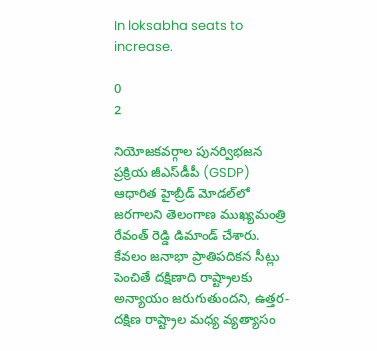In loksabha seats to increase.

0
2

నియోజకవర్గాల పునర్విభజన ప్రక్రియ జీఎస్‌డీపీ (GSDP) ఆధారిత హైబ్రీడ్ మోడల్‌లో జరగాలని తెలంగాణ ముఖ్యమంత్రి రేవంత్ రెడ్డి డిమాండ్ చేశారు. కేవలం జనాభా ప్రాతిపదికన సీట్లు పెంచితే దక్షిణాది రాష్ట్రాలకు అన్యాయం జరుగుతుందని, ఉత్తర-దక్షిణ రాష్ట్రాల మధ్య వ్యత్యాసం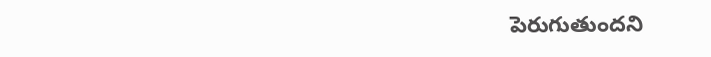పెరుగుతుందని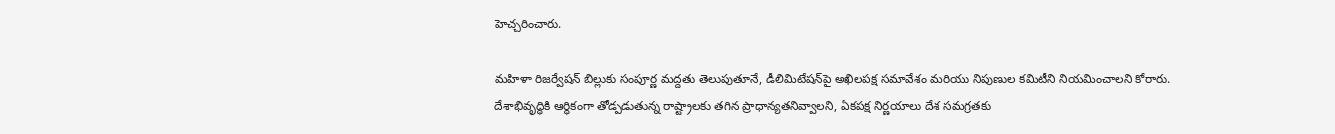హెచ్చరించారు.

మహిళా రిజర్వేషన్ బిల్లుకు సంపూర్ణ మద్దతు తెలుపుతూనే, డీలిమిటేషన్‌పై అఖిలపక్ష సమావేశం మరియు నిపుణుల కమిటీని నియమించాలని కోరారు. దేశాభివృద్ధికి ఆర్థికంగా తోడ్పడుతున్న రాష్ట్రాలకు తగిన ప్రాధాన్యతనివ్వాలని, ఏకపక్ష నిర్ణయాలు దేశ సమగ్రతకు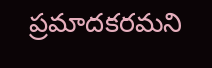ప్రమాదకరమని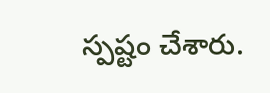స్పష్టం చేశారు.